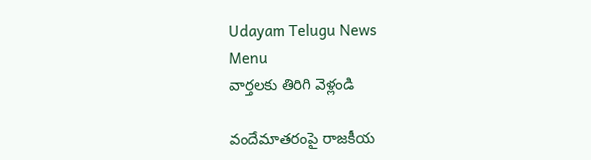Udayam Telugu News
Menu
వార్తలకు తిరిగి వెళ్లండి

వందేమాతరంపై రాజకీయ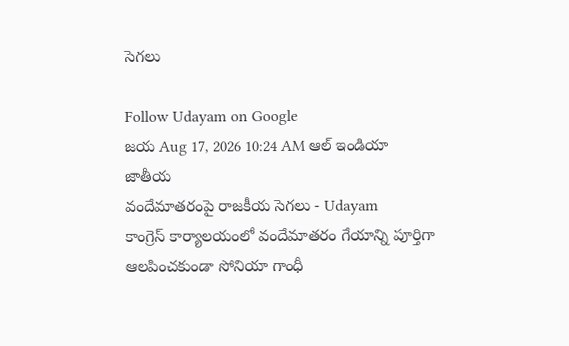సెగలు

Follow Udayam on Google
జయ Aug 17, 2026 10:24 AM ఆల్ ఇండియా జాతీయ
వందేమాతరంపై రాజకీయ సెగలు - Udayam
కాంగ్రెస్‌ కార్యాలయంలో వందేమాతరం గేయాన్ని పూర్తిగా ఆలపించకుండా సోనియా గాంధీ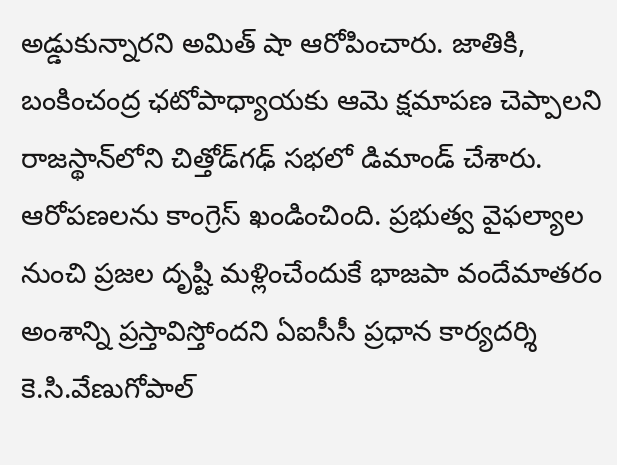అడ్డుకున్నారని అమిత్‌ షా ఆరోపించారు. జాతికి, బంకించంద్ర ఛటోపాధ్యాయకు ఆమె క్షమాపణ చెప్పాలని రాజస్థాన్‌లోని చిత్తోడ్‌గఢ్‌ సభలో డిమాండ్‌ చేశారు. ఆరోపణలను కాంగ్రెస్‌ ఖండించింది. ప్రభుత్వ వైఫల్యాల నుంచి ప్రజల దృష్టి మళ్లించేందుకే భాజపా వందేమాతరం అంశాన్ని ప్రస్తావిస్తోందని ఏఐసీసీ ప్రధాన కార్యదర్శి కె.సి.వేణుగోపాల్‌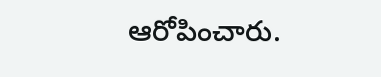ఆరోపించారు.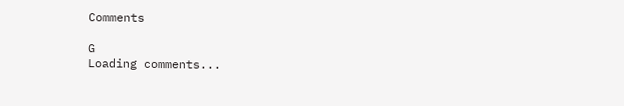Comments

G
Loading comments...